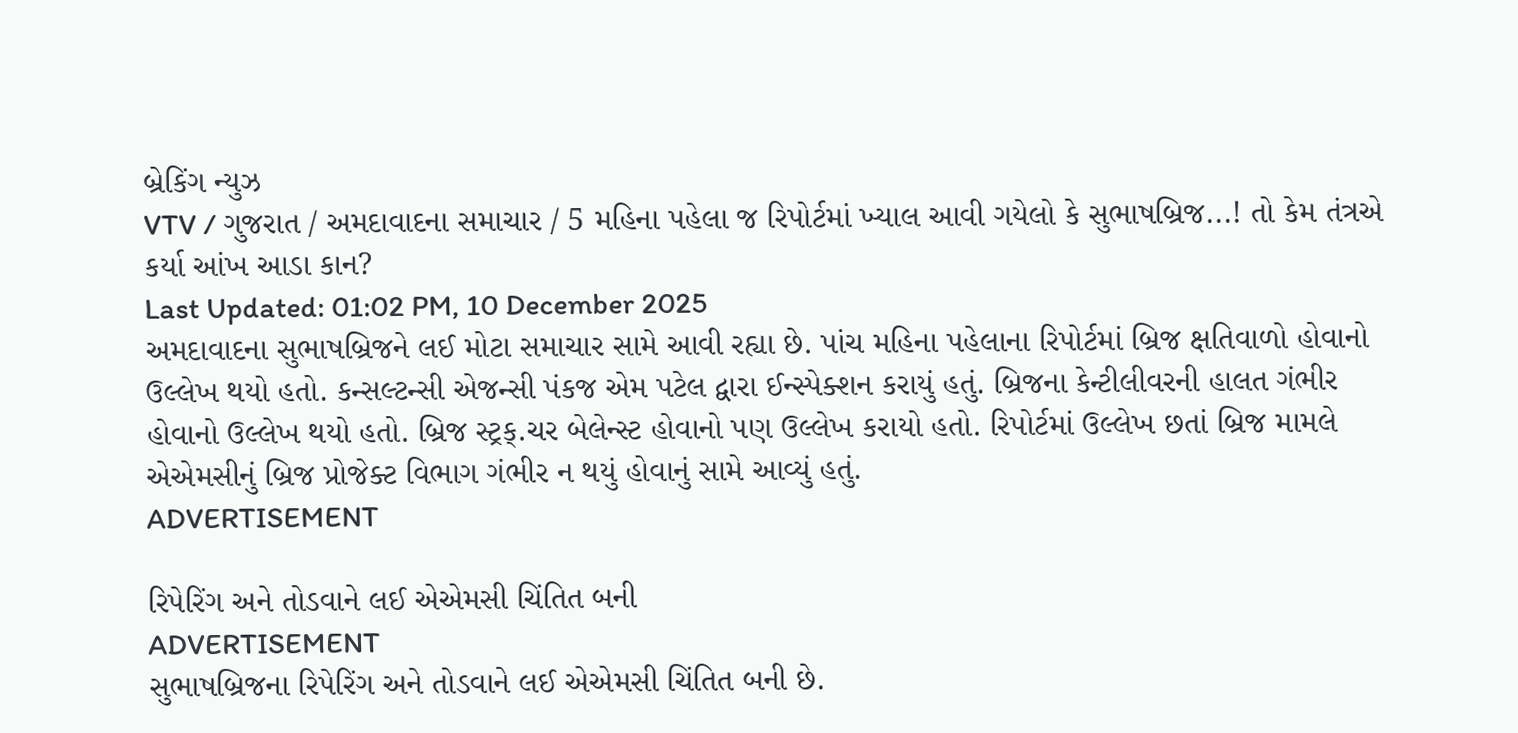બ્રેકિંગ ન્યુઝ
VTV / ગુજરાત / અમદાવાદના સમાચાર / 5 મહિના પહેલા જ રિપોર્ટમાં ખ્યાલ આવી ગયેલો કે સુભાષબ્રિજ...! તો કેમ તંત્રએ કર્યા આંખ આડા કાન?
Last Updated: 01:02 PM, 10 December 2025
અમદાવાદના સુભાષબ્રિજને લઈ મોટા સમાચાર સામે આવી રહ્યા છે. પાંચ મહિના પહેલાના રિપોર્ટમાં બ્રિજ ક્ષતિવાળો હોવાનો ઉલ્લેખ થયો હતો. કન્સલ્ટન્સી એજન્સી પંકજ એમ પટેલ દ્વારા ઈન્સ્પેક્શન કરાયું હતું. બ્રિજના કેન્ટીલીવરની હાલત ગંભીર હોવાનો ઉલ્લેખ થયો હતો. બ્રિજ સ્ટ્રક્.ચર બેલેન્સ્ટ હોવાનો પણ ઉલ્લેખ કરાયો હતો. રિપોર્ટમાં ઉલ્લેખ છતાં બ્રિજ મામલે એએમસીનું બ્રિજ પ્રોજેક્ટ વિભાગ ગંભીર ન થયું હોવાનું સામે આવ્યું હતું.
ADVERTISEMENT

રિપેરિંગ અને તોડવાને લઈ એએમસી ચિંતિત બની
ADVERTISEMENT
સુભાષબ્રિજના રિપેરિંગ અને તોડવાને લઈ એએમસી ચિંતિત બની છે.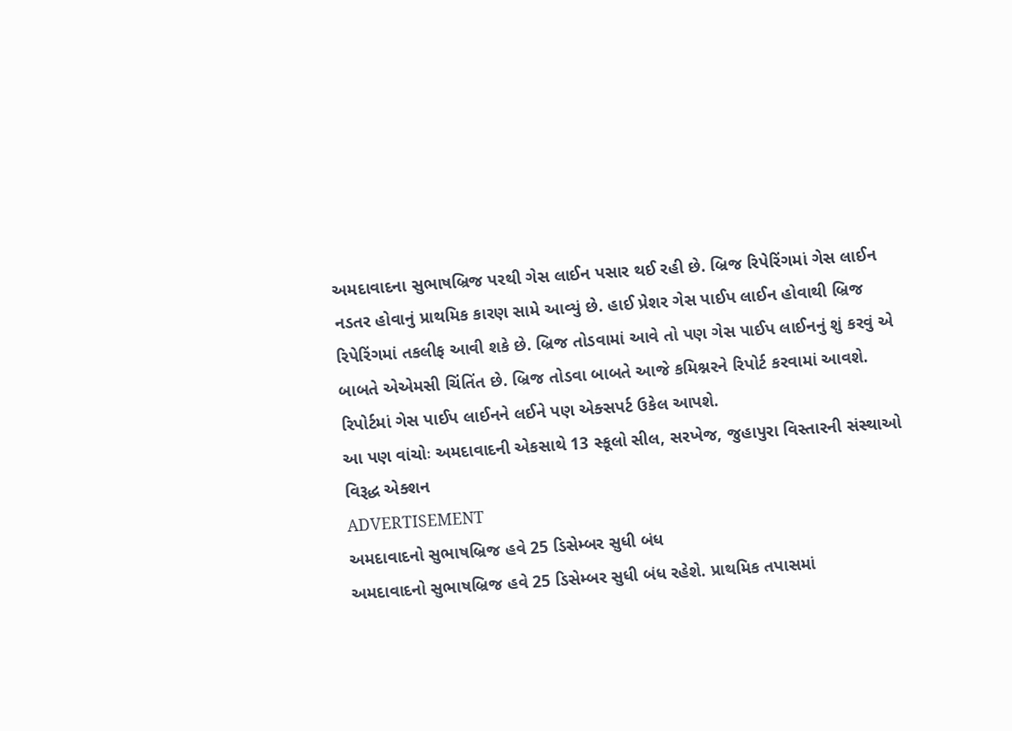અમદાવાદના સુભાષબ્રિજ પરથી ગેસ લાઈન પસાર થઈ રહી છે. બ્રિજ રિપેરિંગમાં ગેસ લાઈન નડતર હોવાનું પ્રાથમિક કારણ સામે આવ્યું છે. હાઈ પ્રેશર ગેસ પાઈપ લાઈન હોવાથી બ્રિજ રિપેરિંગમાં તકલીફ આવી શકે છે. બ્રિજ તોડવામાં આવે તો પણ ગેસ પાઈપ લાઈનનું શું કરવું એ બાબતે એએમસી ચિંતિંત છે. બ્રિજ તોડવા બાબતે આજે કમિશ્નરને રિપોર્ટ કરવામાં આવશે. રિપોર્ટમાં ગેસ પાઈપ લાઈનને લઈને પણ એક્સપર્ટ ઉકેલ આપશે.
આ પણ વાંચોઃ અમદાવાદની એકસાથે 13 સ્કૂલો સીલ, સરખેજ, જુહાપુરા વિસ્તારની સંસ્થાઓ વિરૂદ્ધ એક્શન
ADVERTISEMENT
અમદાવાદનો સુભાષબ્રિજ હવે 25 ડિસેમ્બર સુધી બંધ
અમદાવાદનો સુભાષબ્રિજ હવે 25 ડિસેમ્બર સુધી બંધ રહેશે. પ્રાથમિક તપાસમાં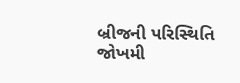બ્રીજની પરિસ્થિતિ જોખમી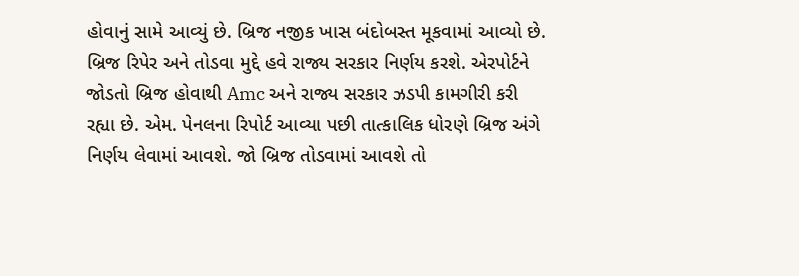હોવાનું સામે આવ્યું છે. બ્રિજ નજીક ખાસ બંદોબસ્ત મૂકવામાં આવ્યો છે. બ્રિજ રિપેર અને તોડવા મુદ્દે હવે રાજ્ય સરકાર નિર્ણય કરશે. એરપોર્ટને જોડતો બ્રિજ હોવાથી Amc અને રાજ્ય સરકાર ઝડપી કામગીરી કરી રહ્યા છે. એમ. પેનલના રિપોર્ટ આવ્યા પછી તાત્કાલિક ધોરણે બ્રિજ અંગે નિર્ણય લેવામાં આવશે. જો બ્રિજ તોડવામાં આવશે તો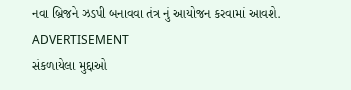નવા બ્રિજને ઝડપી બનાવવા તંત્ર નું આયોજન કરવામાં આવશે.
ADVERTISEMENT
સંકળાયેલા મુદ્દાઓ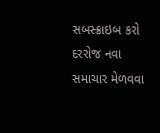સબસ્ક્રાઇબ કરો
દરરોજ નવા સમાચાર મેળવવા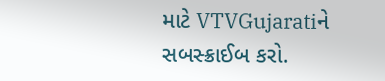માટે VTVGujaratiને સબસ્ક્રાઈબ કરો.